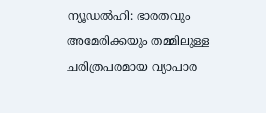ന്യൂഡൽഹി: ഭാരതവും അമേരിക്കയും തമ്മിലുള്ള ചരിത്രപരമായ വ്യാപാര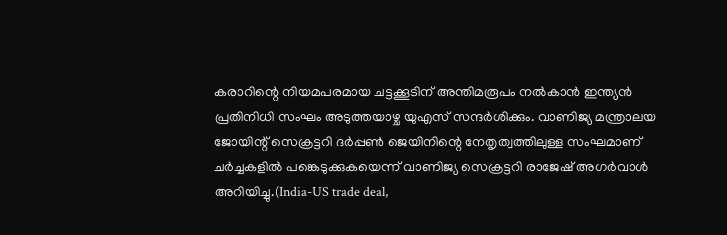കരാറിന്റെ നിയമപരമായ ചട്ടക്കൂടിന് അന്തിമരൂപം നൽകാൻ ഇന്ത്യൻ പ്രതിനിധി സംഘം അടുത്തയാഴ്ച യുഎസ് സന്ദർശിക്കും. വാണിജ്യ മന്ത്രാലയ ജോയിന്റ് സെക്രട്ടറി ദർപ്പൺ ജെയിനിന്റെ നേതൃത്വത്തിലുള്ള സംഘമാണ് ചർച്ചകളിൽ പങ്കെടുക്കുകയെന്ന് വാണിജ്യ സെക്രട്ടറി രാജേഷ് അഗർവാൾ അറിയിച്ചു.(India-US trade deal,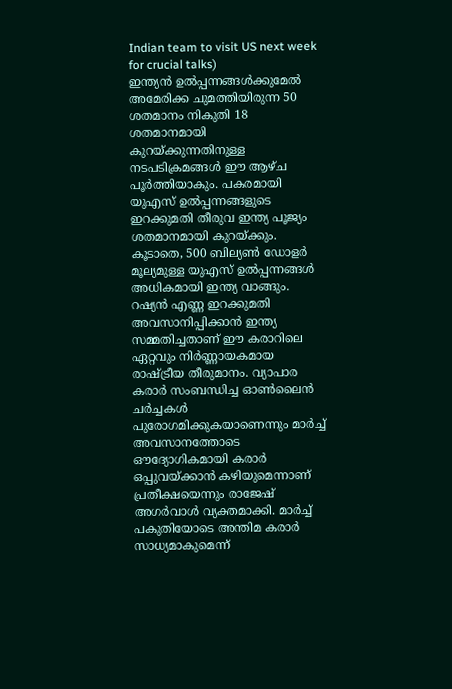Indian team to visit US next week for crucial talks)
ഇന്ത്യൻ ഉൽപ്പന്നങ്ങൾക്കുമേൽ അമേരിക്ക ചുമത്തിയിരുന്ന 50 ശതമാനം നികുതി 18 ശതമാനമായി കുറയ്ക്കുന്നതിനുള്ള നടപടിക്രമങ്ങൾ ഈ ആഴ്ച പൂർത്തിയാകും. പകരമായി യുഎസ് ഉൽപ്പന്നങ്ങളുടെ ഇറക്കുമതി തീരുവ ഇന്ത്യ പൂജ്യം ശതമാനമായി കുറയ്ക്കും. കൂടാതെ, 500 ബില്യൺ ഡോളർ മൂല്യമുള്ള യുഎസ് ഉൽപ്പന്നങ്ങൾ അധികമായി ഇന്ത്യ വാങ്ങും.
റഷ്യൻ എണ്ണ ഇറക്കുമതി അവസാനിപ്പിക്കാൻ ഇന്ത്യ സമ്മതിച്ചതാണ് ഈ കരാറിലെ ഏറ്റവും നിർണ്ണായകമായ രാഷ്ട്രീയ തീരുമാനം. വ്യാപാര കരാർ സംബന്ധിച്ച ഓൺലൈൻ ചർച്ചകൾ പുരോഗമിക്കുകയാണെന്നും മാർച്ച് അവസാനത്തോടെ ഔദ്യോഗികമായി കരാർ ഒപ്പുവയ്ക്കാൻ കഴിയുമെന്നാണ് പ്രതീക്ഷയെന്നും രാജേഷ് അഗർവാൾ വ്യക്തമാക്കി. മാർച്ച് പകുതിയോടെ അന്തിമ കരാർ സാധ്യമാകുമെന്ന്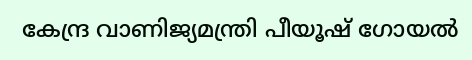കേന്ദ്ര വാണിജ്യമന്ത്രി പീയൂഷ് ഗോയൽ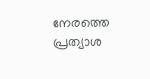നേരത്തെ പ്രത്യാശ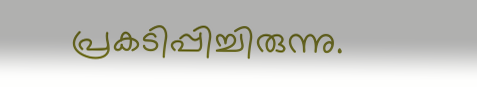പ്രകടിപ്പിച്ചിരുന്നു.